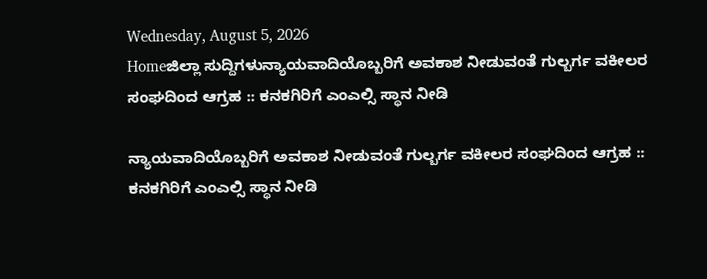Wednesday, August 5, 2026
Homeಜಿಲ್ಲಾ ಸುದ್ದಿಗಳುನ್ಯಾಯವಾದಿಯೊಬ್ಬರಿಗೆ ಅವಕಾಶ ನೀಡುವಂತೆ ಗುಲ್ಬರ್ಗ ವಕೀಲರ ಸಂಘದಿಂದ ಆಗ್ರಹ :: ಕನಕಗಿರಿಗೆ ಎಂಎಲ್ಸಿ ಸ್ಥಾನ ನೀಡಿ

ನ್ಯಾಯವಾದಿಯೊಬ್ಬರಿಗೆ ಅವಕಾಶ ನೀಡುವಂತೆ ಗುಲ್ಬರ್ಗ ವಕೀಲರ ಸಂಘದಿಂದ ಆಗ್ರಹ :: ಕನಕಗಿರಿಗೆ ಎಂಎಲ್ಸಿ ಸ್ಥಾನ ನೀಡಿ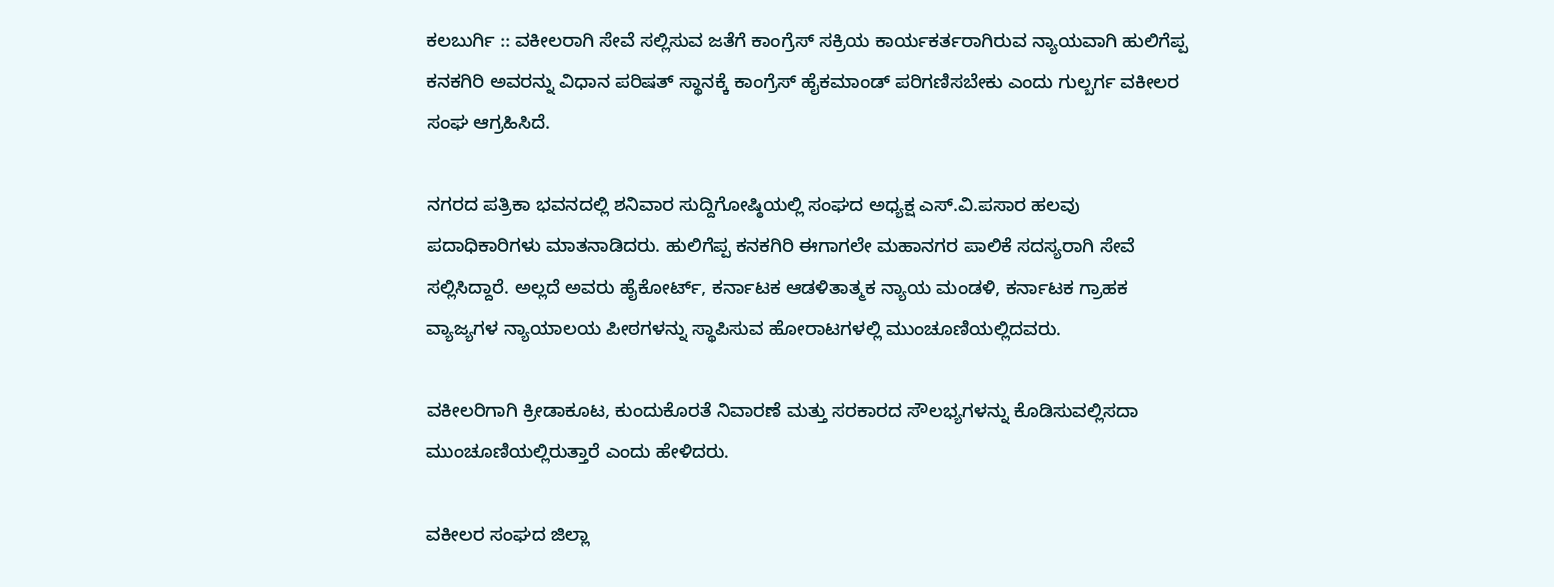ಕಲಬುರ್ಗಿ :: ವಕೀಲರಾಗಿ ಸೇವೆ ಸಲ್ಲಿಸುವ ಜತೆಗೆ ಕಾಂಗ್ರೆಸ್ ಸಕ್ರಿಯ ಕಾರ್ಯಕರ್ತರಾಗಿರುವ ನ್ಯಾಯವಾಗಿ ಹುಲಿಗೆಪ್ಪ ಕನಕಗಿರಿ ಅವರನ್ನು ವಿಧಾನ ಪರಿಷತ್ ಸ್ಥಾನಕ್ಕೆ ಕಾಂಗ್ರೆಸ್ ಹೈಕಮಾಂಡ್ ಪರಿಗಣಿಸಬೇಕು ಎಂದು ಗುಲ್ಬರ್ಗ ವಕೀಲರ ಸಂಘ ಆಗ್ರಹಿಸಿದೆ.

ನಗರದ ಪತ್ರಿಕಾ ಭವನದಲ್ಲಿ ಶನಿವಾರ ಸುದ್ದಿಗೋಷ್ಠಿಯಲ್ಲಿ ಸಂಘದ ಅಧ್ಯಕ್ಷ ಎಸ್.ವಿ.ಪಸಾರ ಹಲವು ಪದಾಧಿಕಾರಿಗಳು ಮಾತನಾಡಿದರು. ಹುಲಿಗೆಪ್ಪ ಕನಕಗಿರಿ ಈಗಾಗಲೇ ಮಹಾನಗರ ಪಾಲಿಕೆ ಸದಸ್ಯರಾಗಿ ಸೇವೆ ಸಲ್ಲಿಸಿದ್ದಾರೆ. ಅಲ್ಲದೆ ಅವರು ಹೈಕೋರ್ಟ್, ಕರ್ನಾಟಕ ಆಡಳಿತಾತ್ಮಕ ನ್ಯಾಯ ಮಂಡಳಿ, ಕರ್ನಾಟಕ ಗ್ರಾಹಕ ವ್ಯಾಜ್ಯಗಳ ನ್ಯಾಯಾಲಯ ಪೀಠಗಳನ್ನು ಸ್ಥಾಪಿಸುವ ಹೋರಾಟಗಳಲ್ಲಿ ಮುಂಚೂಣಿಯಲ್ಲಿದವರು.

ವಕೀಲರಿಗಾಗಿ ಕ್ರೀಡಾಕೂಟ, ಕುಂದುಕೊರತೆ ನಿವಾರಣೆ ಮತ್ತು ಸರಕಾರದ ಸೌಲಭ್ಯಗಳನ್ನು ಕೊಡಿಸುವಲ್ಲಿಸದಾ ಮುಂಚೂಣಿಯಲ್ಲಿರುತ್ತಾರೆ ಎಂದು ಹೇಳಿದರು.

ವಕೀಲರ ಸಂಘದ ಜಿಲ್ಲಾ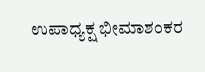ಉಪಾಧ್ಯಕ್ಷ ಭೀಮಾಶಂಕರ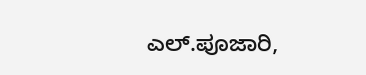ಎಲ್.ಪೂಜಾರಿ,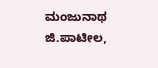ಮಂಜುನಾಥ ಜಿ.ಪಾಟೀಲ,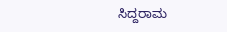ಸಿದ್ದರಾಮ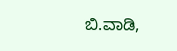ಬಿ.ವಾಡಿ,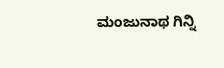ಮಂಜುನಾಥ ಗಿನ್ನಿ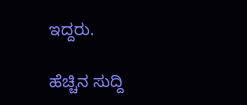ಇದ್ದರು.

ಹೆಚ್ಚಿನ ಸುದ್ದಿ